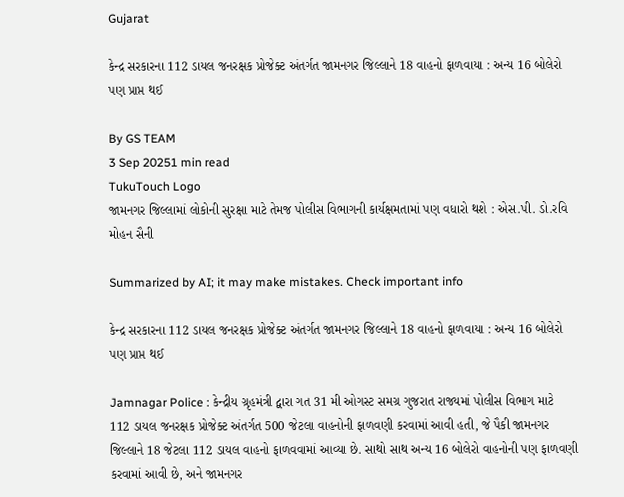Gujarat

કેન્દ્ર સરકારના 112 ડાયલ જનરક્ષક પ્રોજેક્ટ અંતર્ગત જામનગર જિલ્લાને 18 વાહનો ફાળવાયા : અન્ય 16 બોલેરો પણ પ્રાપ્ત થઈ

By GS TEAM
3 Sep 20251 min read
TukuTouch Logo
જામનગર જિલ્લામાં લોકોની સુરક્ષા માટે તેમજ પોલીસ વિભાગની કાર્યક્ષમતામાં પણ વધારો થશે : એસ.પી. ડો.રવિ મોહન સૈની

Summarized by AI; it may make mistakes. Check important info

કેન્દ્ર સરકારના 112 ડાયલ જનરક્ષક પ્રોજેક્ટ અંતર્ગત જામનગર જિલ્લાને 18 વાહનો ફાળવાયા : અન્ય 16 બોલેરો પણ પ્રાપ્ત થઈ

Jamnagar Police : કેન્દ્રીય ગ્રૃહમંત્રી દ્વારા ગત 31 મી ઓગસ્ટ સમગ્ર ગુજરાત રાજ્યમાં પોલીસ વિભાગ માટે 112 ડાયલ જનરક્ષક પ્રોજેક્ટ અંતર્ગત 500 જેટલા વાહનોની ફાળવણી કરવામાં આવી હતી, જે પૈકી જામનગર જિલ્લાને 18 જેટલા 112 ડાયલ વાહનો ફાળવવામાં આવ્યા છે. સાથો સાથ અન્ય 16 બોલેરો વાહનોની પણ ફાળવણી કરવામાં આવી છે, અને જામનગર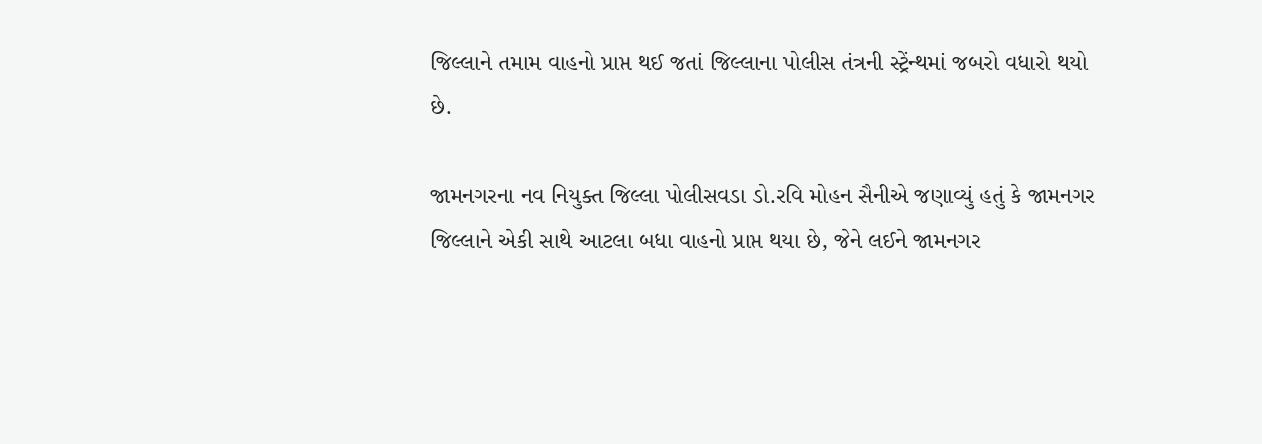જિલ્લાને તમામ વાહનો પ્રાપ્ત થઈ જતાં જિલ્લાના પોલીસ તંત્રની સ્ટ્રેંન્થમાં જબરો વધારો થયો છે.

જામનગરના નવ નિયુક્ત જિલ્લા પોલીસવડા ડો.રવિ મોહન સૈનીએ જણાવ્યું હતું કે જામનગર જિલ્લાને એકી સાથે આટલા બધા વાહનો પ્રાપ્ત થયા છે, જેને લઈને જામનગર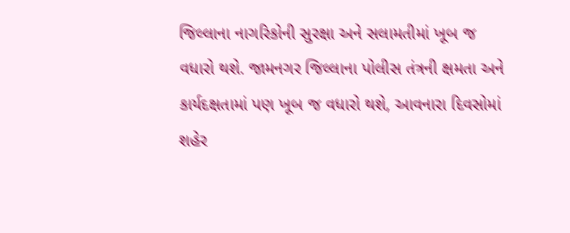જિલ્લાના નાગરિકોની સુરક્ષા અને સલામતીમાં ખૂબ જ વધારો થશે. જામનગર જિલ્લાના પોલીસ તંત્રની ક્ષમતા અને કાર્યદક્ષતામાં પણ ખૂબ જ વધારો થશે, આવનારા દિવસોમાં શહેર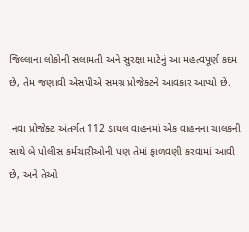જિલ્લાના લોકોની સલામતી અને સુરક્ષા માટેનું આ મહત્વપૂર્ણ કદમ છે, તેમ જણાવી એસપીએ સમગ્ર પ્રોજેક્ટને આવકાર આપ્યો છે.

 નવા પ્રોજેક્ટ અંતર્ગત 112 ડાયલ વાહનમાં એક વાહનના ચાલકની સાથે બે પોલીસ કર્મચારીઓની પણ તેમાં ફાળવણી કરવામાં આવી છે, અને તેઓ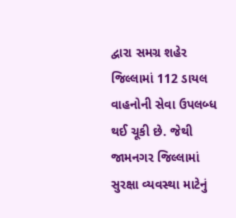દ્વારા સમગ્ર શહેર જિલ્લામાં 112 ડાયલ વાહનોની સેવા ઉપલબ્ધ થઈ ચૂકી છે. જેથી જામનગર જિલ્લામાં સુરક્ષા વ્યવસ્થા માટેનું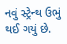નવું સ્ટ્રેન્થ ઉભું થઈ ગયું છે.